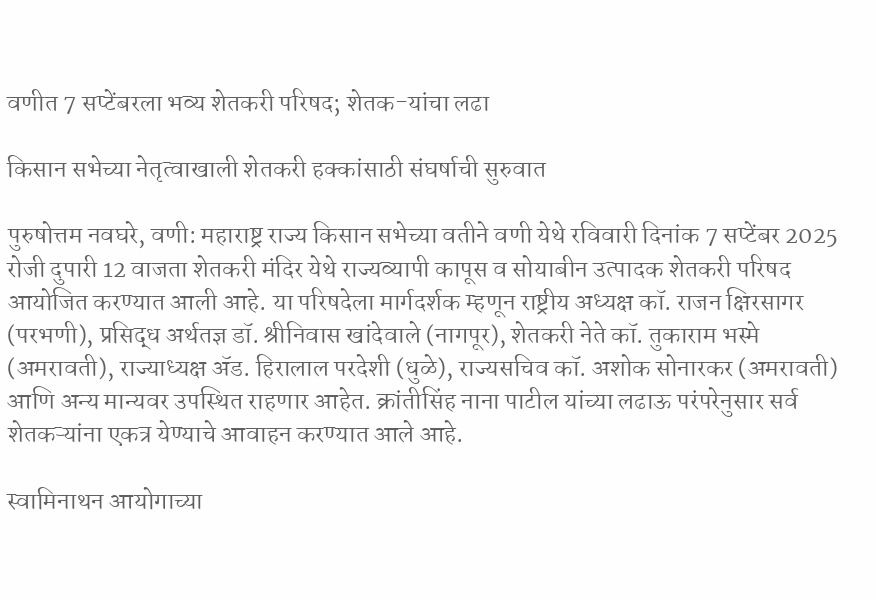वणीत 7 सप्टेंबरला भव्य शेतकरी परिषद; शेतक-यांचा लढा

किसान सभेच्या नेतृत्वाखाली शेतकरी हक्कांसाठी संघर्षाची सुरुवात

पुरुषोत्तम नवघरे, वणी: महाराष्ट्र राज्य किसान सभेच्या वतीने वणी येथे रविवारी दिनांक 7 सप्टेंबर 2025 रोजी दुपारी 12 वाजता शेतकरी मंदिर येथे राज्यव्यापी कापूस व सोयाबीन उत्पादक शेतकरी परिषद आयोजित करण्यात आली आहे. या परिषदेला मार्गदर्शक म्हणून राष्ट्रीय अध्यक्ष कॉ. राजन क्षिरसागर (परभणी), प्रसिद्ध अर्थतज्ञ डॉ. श्रीनिवास खांदेवाले (नागपूर), शेतकरी नेते कॉ. तुकाराम भस्मे (अमरावती), राज्याध्यक्ष ॲड. हिरालाल परदेशी (धुळे), राज्यसचिव कॉ. अशोक सोनारकर (अमरावती) आणि अन्य मान्यवर उपस्थित राहणार आहेत. क्रांतीसिंह नाना पाटील यांच्या लढाऊ परंपरेनुसार सर्व शेतकऱ्यांना एकत्र येण्याचे आवाहन करण्यात आले आहे.

स्वामिनाथन आयोगाच्या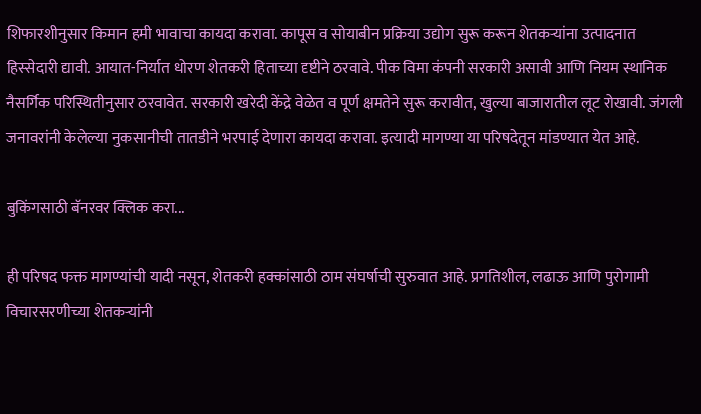शिफारशीनुसार किमान हमी भावाचा कायदा करावा. कापूस व सोयाबीन प्रक्रिया उद्योग सुरू करून शेतकऱ्यांना उत्पादनात हिस्सेदारी द्यावी. आयात-निर्यात धोरण शेतकरी हिताच्या दृष्टीने ठरवावे. पीक विमा कंपनी सरकारी असावी आणि नियम स्थानिक नैसर्गिक परिस्थितीनुसार ठरवावेत. सरकारी खरेदी केंद्रे वेळेत व पूर्ण क्षमतेने सुरू करावीत, खुल्या बाजारातील लूट रोखावी. जंगली जनावरांनी केलेल्या नुकसानीची तातडीने भरपाई देणारा कायदा करावा. इत्यादी मागण्या या परिषदेतून मांडण्यात येत आहे.

बुकिंगसाठी बॅनरवर क्लिक करा...

ही परिषद फक्त मागण्यांची यादी नसून, शेतकरी हक्कांसाठी ठाम संघर्षाची सुरुवात आहे. प्रगतिशील, लढाऊ आणि पुरोगामी विचारसरणीच्या शेतकऱ्यांनी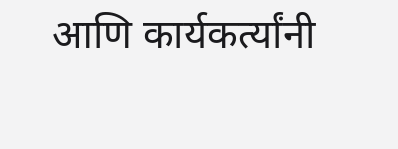आणि कार्यकर्त्यांनी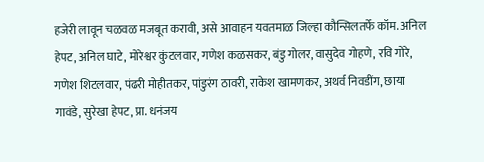हजेरी लावून चळवळ मजबूत करावी, असे आवाहन यवतमाळ जिल्हा कौन्सिलतर्फे कॉम. अनिल हेपट, अनिल घाटे, मोरेश्वर कुंटलवार, गणेश कळसकर, बंडु गोलर, वासुदेव गोहणे, रवि गोरे, गणेश शिटलवार, पंढरी मोहीतकर, पांडुरंग ठावरी, राकेश खामणकर, अथर्व निवडींग, छाया गावंडे, सुरेखा हेपट, प्रा. धनंजय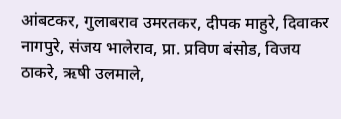आंबटकर, गुलाबराव उमरतकर, दीपक माहुरे, दिवाकर नागपुरे, संजय भालेराव, प्रा. प्रविण बंसोड, विजय ठाकरे, ऋषी उलमाले,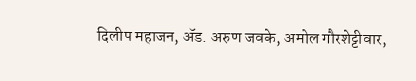दिलीप महाजन, ॲड. अरुण जवके, अमोल गौरशेट्टीवार,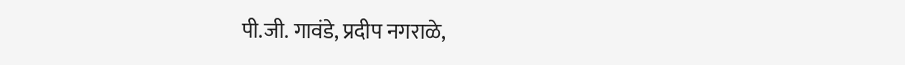पी.जी. गावंडे, प्रदीप नगराळे,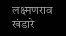लक्ष्मणराव खंडारे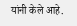यांनी केले आहे.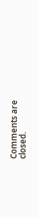Comments are closed.